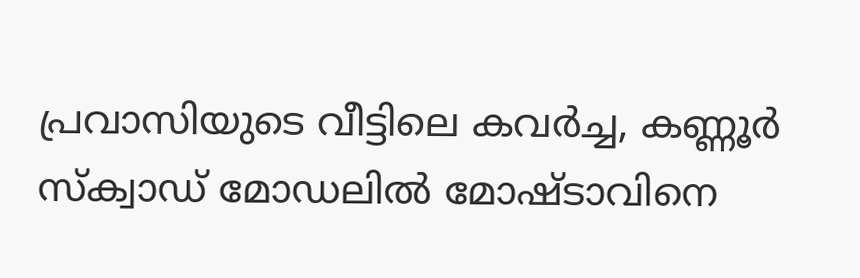പ്രവാസിയുടെ വീട്ടിലെ കവർച്ച, കണ്ണൂർ സ്ക്വാഡ് മോഡലില്‍ മോഷ്ടാവിനെ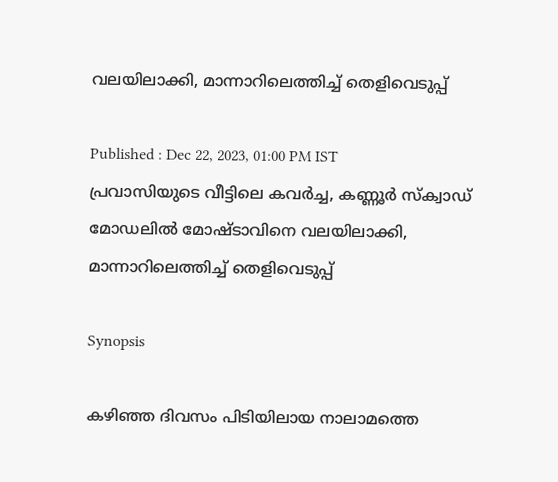വലയിലാക്കി, മാന്നാറിലെത്തിച്ച് തെളിവെടുപ്പ്

Published : Dec 22, 2023, 01:00 PM IST
പ്രവാസിയുടെ വീട്ടിലെ കവർച്ച, കണ്ണൂർ സ്ക്വാഡ് മോഡലില്‍ മോഷ്ടാവിനെ വലയിലാക്കി, മാന്നാറിലെത്തിച്ച് തെളിവെടുപ്പ്

Synopsis

കഴിഞ്ഞ ദിവസം പിടിയിലായ നാലാമത്തെ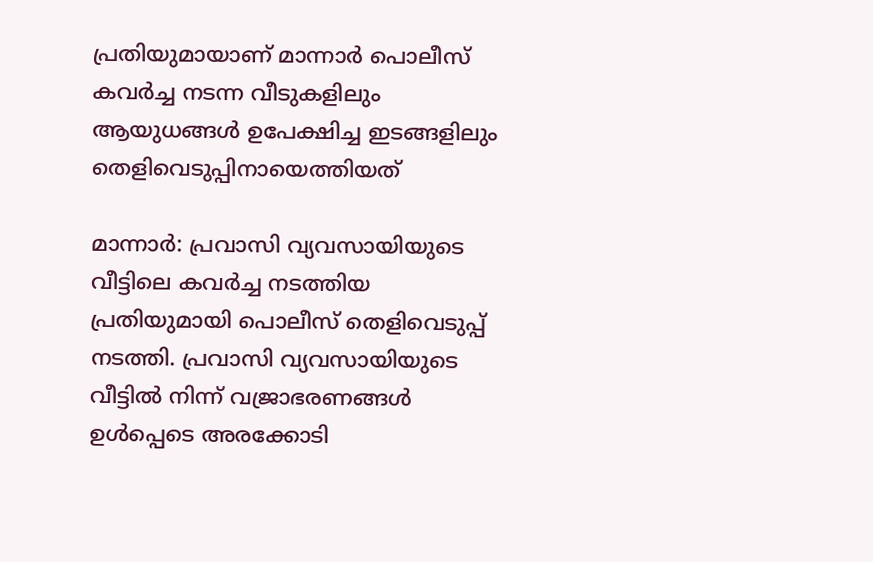പ്രതിയുമായാണ് മാന്നാർ പൊലീസ് കവർച്ച നടന്ന വീടുകളിലും ആയുധങ്ങൾ ഉപേക്ഷിച്ച ഇടങ്ങളിലും തെളിവെടുപ്പിനായെത്തിയത്

മാന്നാർ: പ്രവാസി വ്യവസായിയുടെ വീട്ടിലെ കവർച്ച നടത്തിയ പ്രതിയുമായി പൊലീസ് തെളിവെടുപ്പ് നടത്തി. പ്രവാസി വ്യവസായിയുടെ വീട്ടിൽ നിന്ന് വജ്രാഭരണങ്ങൾ ഉൾപ്പെടെ അരക്കോടി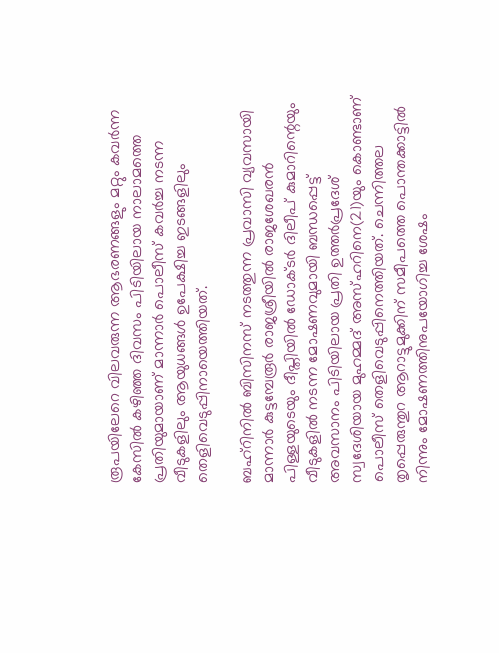രൂപയിലേറെ വിലവരുന്ന ആഭരണങ്ങളും മറ്റും കവർന്ന കേസിൽ കഴിഞ്ഞ ദിവസം പിടിയിലായ നാലാമത്തെ പ്രതിയുമായാണ് മാന്നാർ പൊലീസ് കവർച്ച നടന്ന വീടുകളിലും ആയുധങ്ങൾ ഉപേക്ഷിച്ച ഇടങ്ങളിലും തെളിവെടുപ്പിനായെത്തിയത്.

ബഹ്റിനിൽ ബിസിനസ് നടത്തുന്ന പ്രവാസി വ്യവസായി മാന്നാർ കുട്ടമ്പേരൂർ രാജശ്രീയിൽ രാജശേഖരൻ പിള്ളയുടെയും ദീപ്തിയിൽ ഡോക്ടർ ദിലീപ് കുമാറിന്റെയും വീടുകളിൽ നടന്ന മോഷണവുമായി ബന്ധപ്പെട്ട് അവസാനം പിടിയിലായ പ്രതി ഉത്തർപ്രദേശ് സ്വദേശിയായ മുഹമ്മദ് അസ്ഹറിനെ(21)യും കൊണ്ടാണ് പൊലീസ് തെളിവെടുപ്പിനെത്തിയത്. ചെന്നിത്തല തൃപ്പെരുന്തുറ ആറാട്ടുമുക്കിന് സമീപത്തെ പൊന്തക്കാട്ടിൽ നിന്നും മോഷണത്തിനുപയോഗിച്ച ശേഷം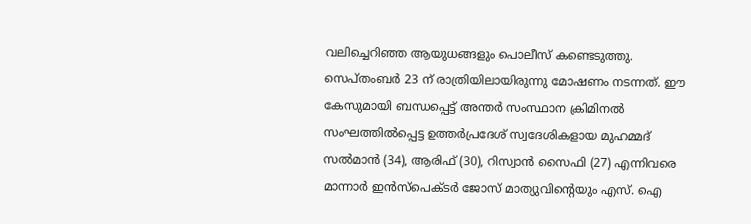വലിച്ചെറിഞ്ഞ ആയുധങ്ങളും പൊലീസ് കണ്ടെടുത്തു. സെപ്തംബർ 23 ന് രാത്രിയിലായിരുന്നു മോഷണം നടന്നത്. ഈ കേസുമായി ബന്ധപ്പെട്ട് അന്തർ സംസ്ഥാന ക്രിമിനൽ സംഘത്തിൽപ്പെട്ട ഉത്തർപ്രദേശ് സ്വദേശികളായ മുഹമ്മദ് സൽമാൻ (34), ആരിഫ് (30), റിസ്വാൻ സൈഫി (27) എന്നിവരെ മാന്നാർ ഇൻസ്പെക്ടർ ജോസ് മാത്യുവിന്റെയും എസ്. ഐ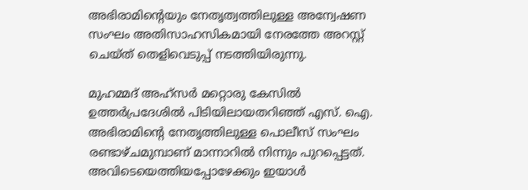അഭിരാമിന്റെയും നേതൃത്വത്തിലുള്ള അന്വേഷണ സംഘം അതിസാഹസികമായി നേരത്തേ അറസ്റ്റ് ചെയ്ത് തെളിവെടുപ്പ് നടത്തിയിരുന്നു.

മുഹമ്മദ് അഹ്സർ മറ്റൊരു കേസിൽ ഉത്തർപ്രദേശിൽ പിടിയിലായതറിഞ്ഞ് എസ്. ഐ. അഭിരാമിന്റെ നേതൃത്തിലുള്ള പൊലീസ് സംഘം രണ്ടാഴ്ചമുമ്പാണ് മാന്നാറിൽ നിന്നും പുറപ്പെട്ടത്. അവിടെയെത്തിയപ്പോഴേക്കും ഇയാൾ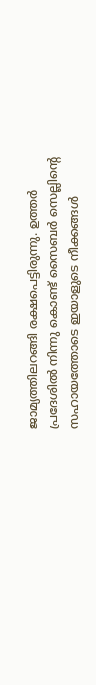ജാമ്യത്തിലറങ്ങി രക്ഷപെട്ടിരുന്നു. ഉത്തർ പ്രദേശിൽ നിന്നു കൊണ്ട് സൈബർ സെല്ലിന്റെ സഹായത്തോടെ ഇയാളുടെ നീക്കങ്ങൾ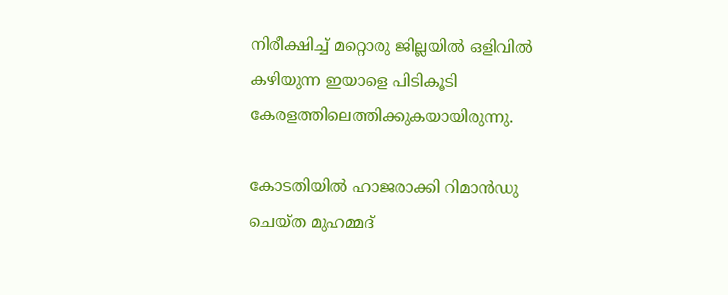നിരീക്ഷിച്ച് മറ്റൊരു ജില്ലയിൽ ഒളിവിൽ കഴിയുന്ന ഇയാളെ പിടികൂടി കേരളത്തിലെത്തിക്കുകയായിരുന്നു.

കോടതിയിൽ ഹാജരാക്കി റിമാൻഡു ചെയ്ത മുഹമ്മദ്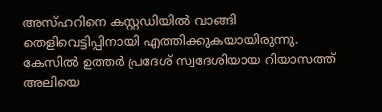അസ്ഹറിനെ കസ്റ്റഡിയിൽ വാങ്ങി തെളിവെട്ടിപ്പിനായി എത്തിക്കുകയായിരുന്നു. കേസിൽ ഉത്തർ പ്രദേശ് സ്വദേശിയായ റിയാസത്ത് അലിയെ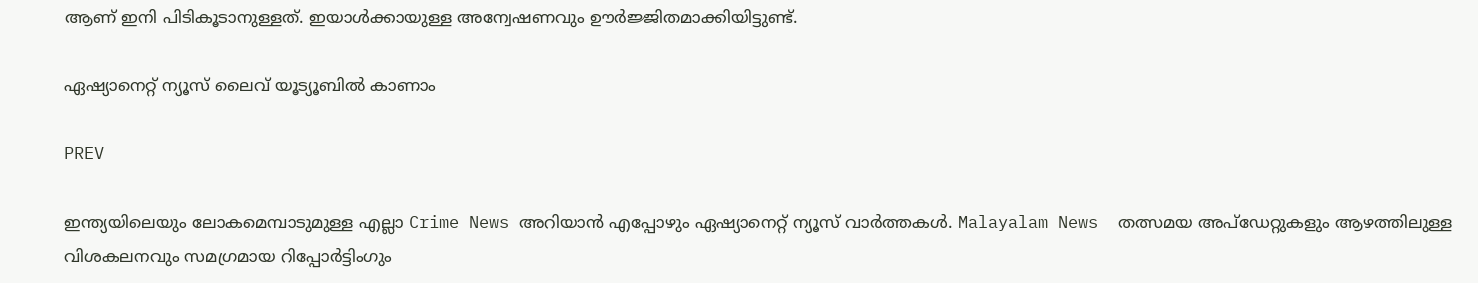ആണ് ഇനി പിടികൂടാനുള്ളത്. ഇയാൾക്കായുള്ള അന്വേഷണവും ഊർജ്ജിതമാക്കിയിട്ടുണ്ട്.

ഏഷ്യാനെറ്റ് ന്യൂസ് ലൈവ് യൂട്യൂബിൽ കാണാം

PREV

ഇന്ത്യയിലെയും ലോകമെമ്പാടുമുള്ള എല്ലാ Crime News അറിയാൻ എപ്പോഴും ഏഷ്യാനെറ്റ് ന്യൂസ് വാർത്തകൾ. Malayalam News  തത്സമയ അപ്‌ഡേറ്റുകളും ആഴത്തിലുള്ള വിശകലനവും സമഗ്രമായ റിപ്പോർട്ടിംഗും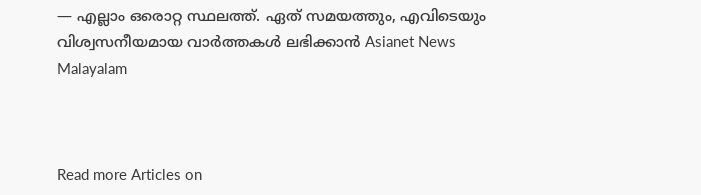— എല്ലാം ഒരൊറ്റ സ്ഥലത്ത്. ഏത് സമയത്തും, എവിടെയും വിശ്വസനീയമായ വാർത്തകൾ ലഭിക്കാൻ Asianet News Malayalam



Read more Articles on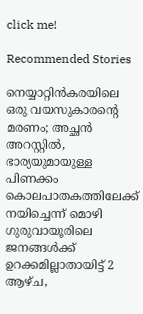click me!

Recommended Stories

നെയ്യാറ്റിൻകരയിലെ ഒരു വയസുകാരന്‍റെ മരണം; അച്ഛൻ അറസ്റ്റിൽ, ഭാര്യയുമായുള്ള പിണക്കം കൊലപാതകത്തിലേക്ക് നയിച്ചെന്ന് മൊഴി
ഗുരുവായൂരിലെ ജനങ്ങൾക്ക് ഉറക്കമില്ലാതായിട്ട് 2 ആഴ്ച,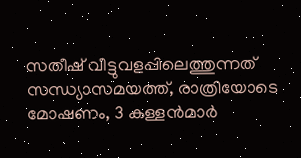സതീഷ് വീട്ടുവളപ്പിലെത്തുന്നത് സന്ധ്യാസമയത്ത്, രാത്രിയോടെ മോഷണം, 3 കള്ളൻമാർ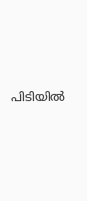പിടിയിൽ